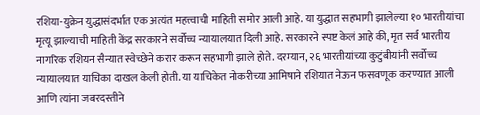रशिया-युक्रेन युद्धासंदर्भात एक अत्यंत महत्त्वाची माहिती समोर आली आहे. या युद्धात सहभागी झालेल्या १० भारतीयांचा मृत्यू झाल्याची माहिती केंद्र सरकारने सर्वोच्च न्यायालयात दिली आहे. सरकारने स्पष्ट केलं आहे की, मृत सर्व भारतीय नागरिक रशियन सैन्यात स्वेच्छेने करार करून सहभागी झाले होते. दरम्यान, २६ भारतीयांच्या कुटुंबीयांनी सर्वोच्च न्यायालयात याचिका दाखल केली होती. या याचिकेत नोकरीच्या आमिषाने रशियात नेऊन फसवणूक करण्यात आली आणि त्यांना जबरदस्तीने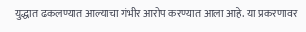युद्धात ढकलण्यात आल्याचा गंभीर आरोप करण्यात आला आहे. या प्रकरणावर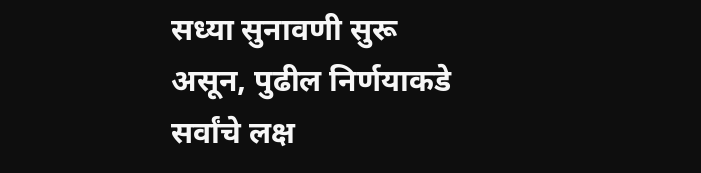सध्या सुनावणी सुरू असून, पुढील निर्णयाकडे सर्वांचे लक्ष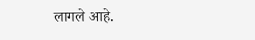लागले आहे.